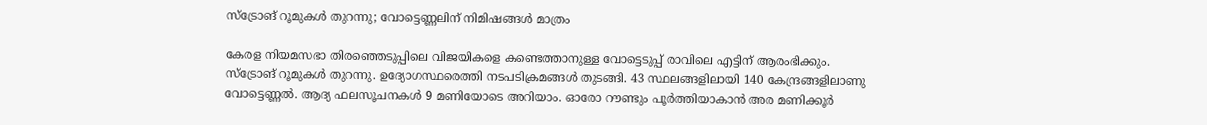സ്‌ട്രോങ് റൂമുകള്‍ തുറന്നു; വോട്ടെണ്ണലിന് നിമിഷങ്ങള്‍ മാത്രം

കേരള നിയമസഭാ തിരഞ്ഞെടുപ്പിലെ വിജയികളെ കണ്ടെത്താനുള്ള വോട്ടെടുപ്പ് രാവിലെ എട്ടിന് ആരംഭിക്കും. സ്‌ട്രോങ് റൂമുകള്‍ തുറന്നു. ഉദ്യോഗസ്ഥരെത്തി നടപടിക്രമങ്ങള്‍ തുടങ്ങി. 43 സ്ഥലങ്ങളിലായി 140 കേന്ദ്രങ്ങളിലാണു വോട്ടെണ്ണല്‍. ആദ്യ ഫലസൂചനകള്‍ 9 മണിയോടെ അറിയാം. ഓരോ റൗണ്ടും പൂര്‍ത്തിയാകാന്‍ അര മണിക്കൂര്‍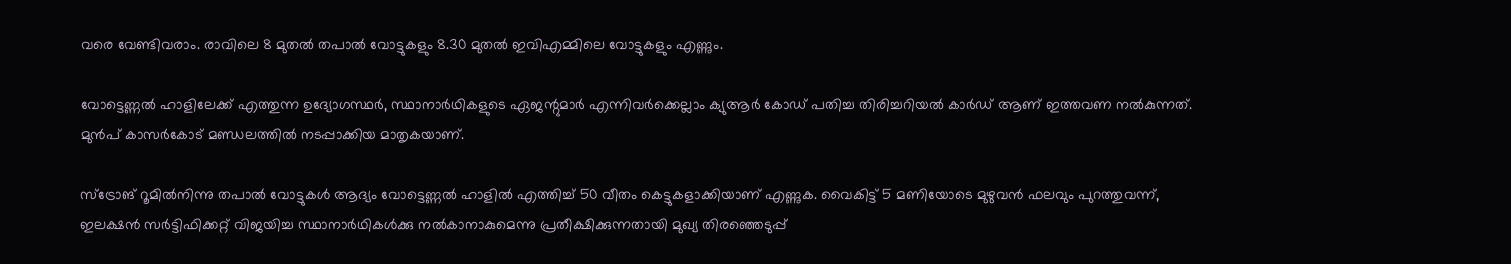വരെ വേണ്ടിവരാം. രാവിലെ 8 മുതല്‍ തപാല്‍ വോട്ടുകളും 8.30 മുതല്‍ ഇവിഎമ്മിലെ വോട്ടുകളും എണ്ണും.

വോട്ടെണ്ണല്‍ ഹാളിലേക്ക് എത്തുന്ന ഉദ്യോഗസ്ഥര്‍, സ്ഥാനാര്‍ഥികളുടെ ഏജന്റുമാര്‍ എന്നിവര്‍ക്കെല്ലാം ക്യുആര്‍ കോഡ് പതിച്ച തിരിച്ചറിയല്‍ കാര്‍ഡ് ആണ് ഇത്തവണ നല്‍കുന്നത്. മുന്‍പ് കാസര്‍കോട് മണ്ഡലത്തില്‍ നടപ്പാക്കിയ മാതൃകയാണ്.

സ്‌ട്രോങ് റൂമില്‍നിന്നു തപാല്‍ വോട്ടുകള്‍ ആദ്യം വോട്ടെണ്ണല്‍ ഹാളില്‍ എത്തിച്ച് 50 വീതം കെട്ടുകളാക്കിയാണ് എണ്ണുക. വൈകിട്ട് 5 മണിയോടെ മുഴുവന്‍ ഫലവും പുറത്തുവന്ന്, ഇലക്ഷന്‍ സര്‍ട്ടിഫിക്കറ്റ് വിജയിച്ച സ്ഥാനാര്‍ഥികള്‍ക്കു നല്‍കാനാകുമെന്നു പ്രതീക്ഷിക്കുന്നതായി മുഖ്യ തിരഞ്ഞെടുപ്പ്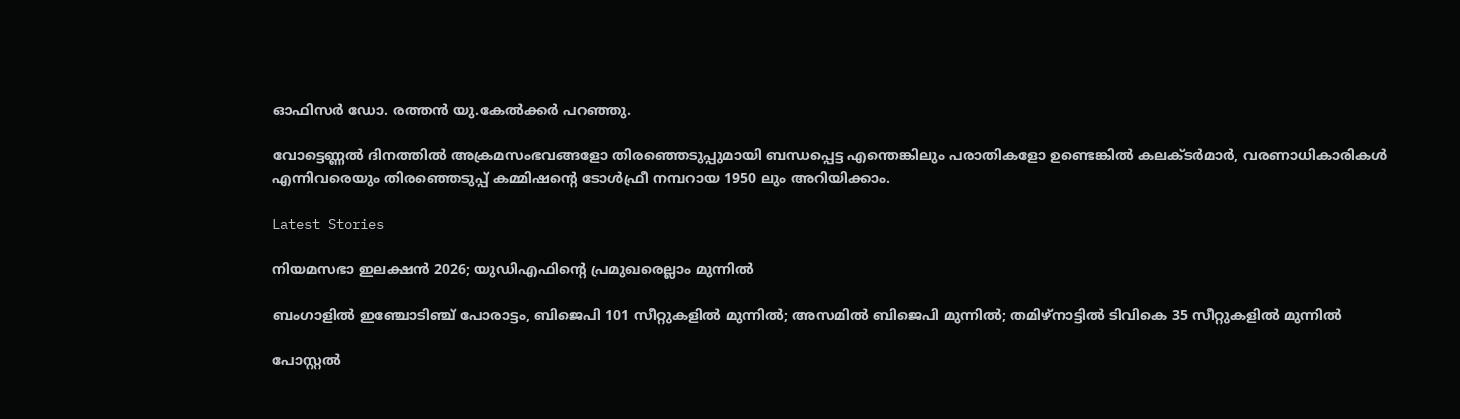ഓഫിസര്‍ ഡോ. രത്തന്‍ യു.കേല്‍ക്കര്‍ പറഞ്ഞു.

വോട്ടെണ്ണല്‍ ദിനത്തില്‍ അക്രമസംഭവങ്ങളോ തിരഞ്ഞെടുപ്പുമായി ബന്ധപ്പെട്ട എന്തെങ്കിലും പരാതികളോ ഉണ്ടെങ്കില്‍ കലക്ടര്‍മാര്‍, വരണാധികാരികള്‍ എന്നിവരെയും തിരഞ്ഞെടുപ്പ് കമ്മിഷന്റെ ടോള്‍ഫ്രീ നമ്പറായ 1950 ലും അറിയിക്കാം.

Latest Stories

നിയമസഭാ ഇലക്ഷൻ 2026; യുഡിഎഫിന്റെ പ്രമുഖരെല്ലാം മുന്നിൽ

ബംഗാളിൽ ഇഞ്ചോടിഞ്ച് പോരാട്ടം, ബിജെപി 101 സീറ്റുകളിൽ മുന്നിൽ; അസമിൽ ബിജെപി മുന്നിൽ; തമിഴ്‌നാട്ടിൽ ടിവികെ 35 സീറ്റുകളിൽ മുന്നിൽ

പോസ്റ്റൽ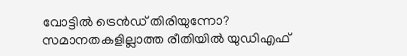വോട്ടിൽ ട്രെൻഡ് തിരിയുന്നോ? സമാനതകളില്ലാത്ത രീതിയിൽ യുഡിഎഫ്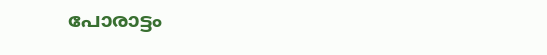പോരാട്ടം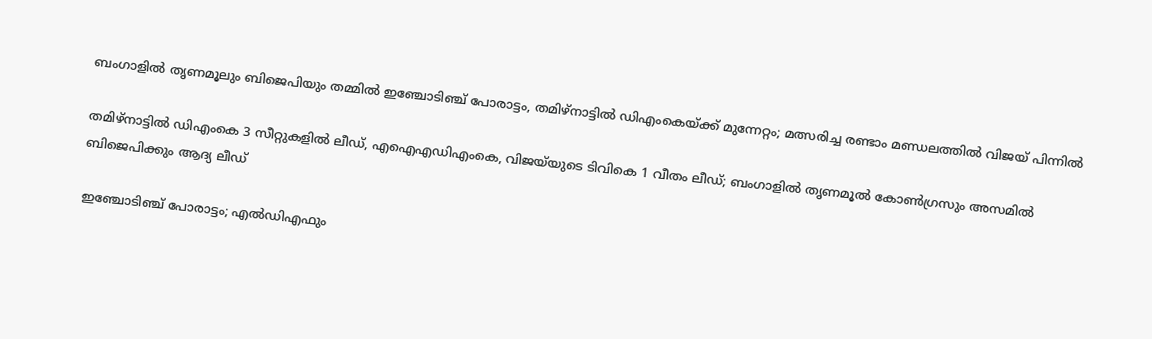ബംഗാളിൽ തൃണമൂലും ബിജെപിയും തമ്മിൽ ഇഞ്ചോടിഞ്ച് പോരാട്ടം, തമിഴ്‌നാട്ടിൽ ഡിഎംകെയ്ക്ക് മുന്നേറ്റം; മത്സരിച്ച രണ്ടാം മണ്ഡലത്തിൽ വിജയ് പിന്നിൽ

തമിഴ്നാട്ടിൽ ഡിഎംകെ 3 സീറ്റുകളിൽ ലീഡ്, എഐഎഡിഎംകെ, വിജയ്‌യുടെ ടിവികെ 1 വീതം ലീഡ്; ബംഗാളിൽ തൃണമൂൽ കോൺഗ്രസും അസമിൽ ബിജെപിക്കും ആദ്യ ലീഡ്

ഇഞ്ചോടിഞ്ച് പോരാട്ടം; എൽഡിഎഫും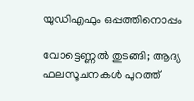യുഡിഎഫും ഒപ്പത്തിനൊപ്പം

വോട്ടെണ്ണൽ തുടങ്ങി; ആദ്യ ഫലസൂചനകൾ പുറത്ത്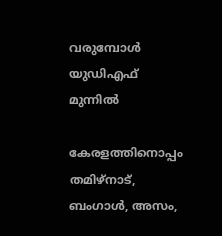വരുമ്പോൾ യുഡിഎഫ് മുന്നിൽ

കേരളത്തിനൊപ്പം തമിഴ്നാട്, ബംഗാൾ, അസം,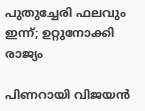പുതുച്ചേരി ഫലവും ഇന്ന്; ഉറ്റുനോക്കി രാജ്യം

പിണറായി വിജയൻ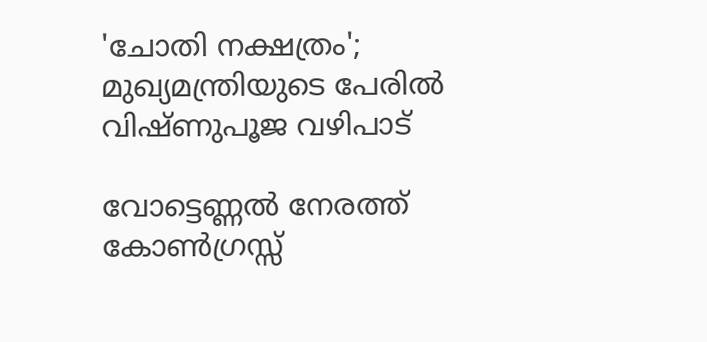'ചോതി നക്ഷത്രം'; മുഖ്യമന്ത്രിയുടെ പേരിൽ വിഷ്ണുപൂജ വഴിപാട്

വോട്ടെണ്ണൽ നേരത്ത് കോൺഗ്രസ്സ്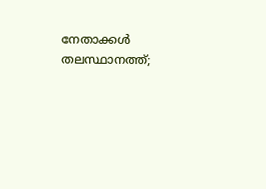നേതാക്കൾ തലസ്ഥാനത്ത്;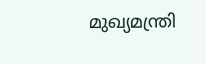മുഖ്യമന്ത്രി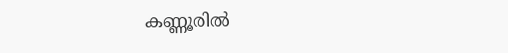കണ്ണൂരിൽ